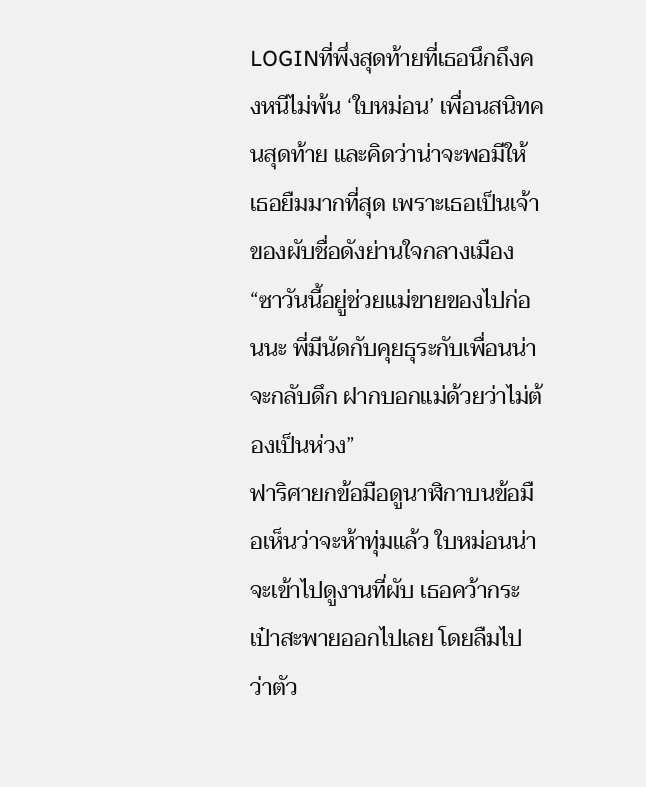LOGINที่พึ่งสุดท้ายที่เธอนึกถึงคงหนีไม่พ้น ‘ใบหม่อน’ เพื่อนสนิทคนสุดท้าย และคิดว่าน่าจะพอมีให้เธอยืมมากที่สุด เพราะเธอเป็นเจ้าของผับชื่อดังย่านใจกลางเมือง
“ซาวันนี้อยู่ช่วยแม่ขายของไปก่อนนะ พี่มีนัดกับคุยธุระกับเพื่อนน่าจะกลับดึก ฝากบอกแม่ด้วยว่าไม่ต้องเป็นห่วง”
ฟาริศายกข้อมือดูนาฬิกาบนข้อมือเห็นว่าจะห้าทุ่มแล้ว ใบหม่อนน่าจะเข้าไปดูงานที่ผับ เธอคว้ากระเป๋าสะพายออกไปเลย โดยลืมไปว่าตัว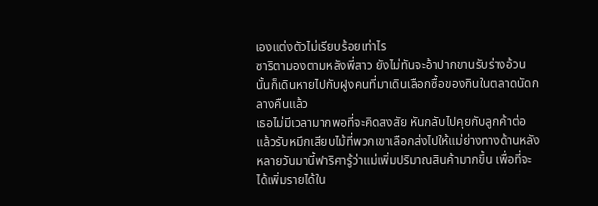เองแต่งตัวไม่เรียบร้อยเท่าไร
ซาริตามองตามหลังพี่สาว ยังไม่ทันจะอ้าปากขานรับร่างอ้วนนั้นก็เดินหายไปกับฝูงคนที่มาเดินเลือกซื้อของกินในตลาดนัดกลางคืนแล้ว
เธอไม่มีเวลามากพอที่จะคิดสงสัย หันกลับไปคุยกับลูกค้าต่อ แล้วรับหมึกเสียบไม้ที่พวกเขาเลือกส่งไปให้แม่ย่างทางด้านหลัง
หลายวันมานี้ฟาริศารู้ว่าแม่เพิ่มปริมาณสินค้ามากขึ้น เพื่อที่จะได้เพิ่มรายได้ใน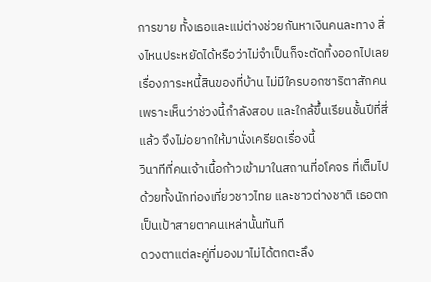การขาย ทั้งเธอและแม่ต่างช่วยกันหาเงินคนละทาง สิ่งไหนประหยัดได้หรือว่าไม่จำเป็นก็จะตัดทิ้งออกไปเลย
เรื่องภาระหนี้สินของที่บ้าน ไม่มีใครบอกซาริตาสักคนเพราะเห็นว่าช่วงนี้กำลังสอบ และใกล้ขึ้นเรียนชั้นปีที่สี่แล้ว จึงไม่อยากให้มานั่งเครียดเรื่องนี้
วินาทีที่คนเจ้าเนื้อก้าวเข้ามาในสถานที่อโคจร ที่เต็มไปด้วยทั้งนักท่องเที่ยวชาวไทย และชาวต่างชาติ เธอตกเป็นเป้าสายตาคนเหล่านั้นทันที
ดวงตาแต่ละคู่ที่มองมาไม่ได้ตกตะลึง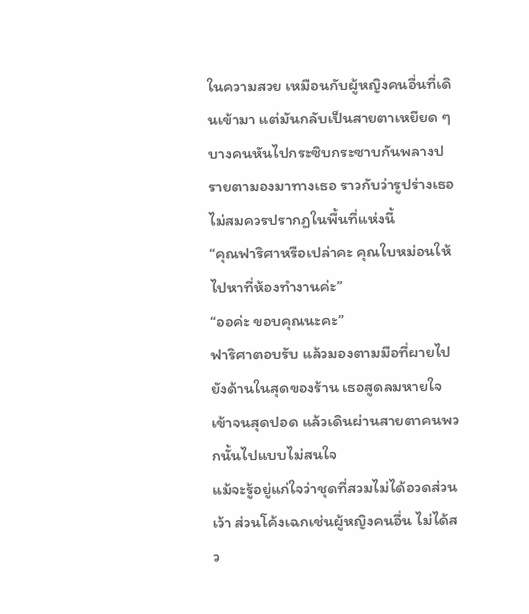ในความสวย เหมือนกับผู้หญิงคนอื่นที่เดินเข้ามา แต่มันกลับเป็นสายตาเหยียด ๆ บางคนหันไปกระซิบกระซาบกันพลางปรายตามองมาทางเธอ ราวกับว่ารูปร่างเธอไม่สมควรปรากฏในพื้นที่แห่งนี้
“คุณฟาริศาหรือเปล่าคะ คุณใบหม่อนให้ไปหาที่ห้องทำงานค่ะ”
“ออค่ะ ขอบคุณนะคะ”
ฟาริศาตอบรับ แล้วมองตามมือที่ผายไปยังด้านในสุดของร้าน เธอสูดลมหายใจเข้าจนสุดปอด แล้วเดินผ่านสายตาคนพวกนั้นไปแบบไม่สนใจ
แม้จะรู้อยู่แก่ใจว่าชุดที่สวมไม่ได้อวดส่วนเว้า ส่วนโค้งเฉกเช่นผู้หญิงคนอื่น ไม่ได้สว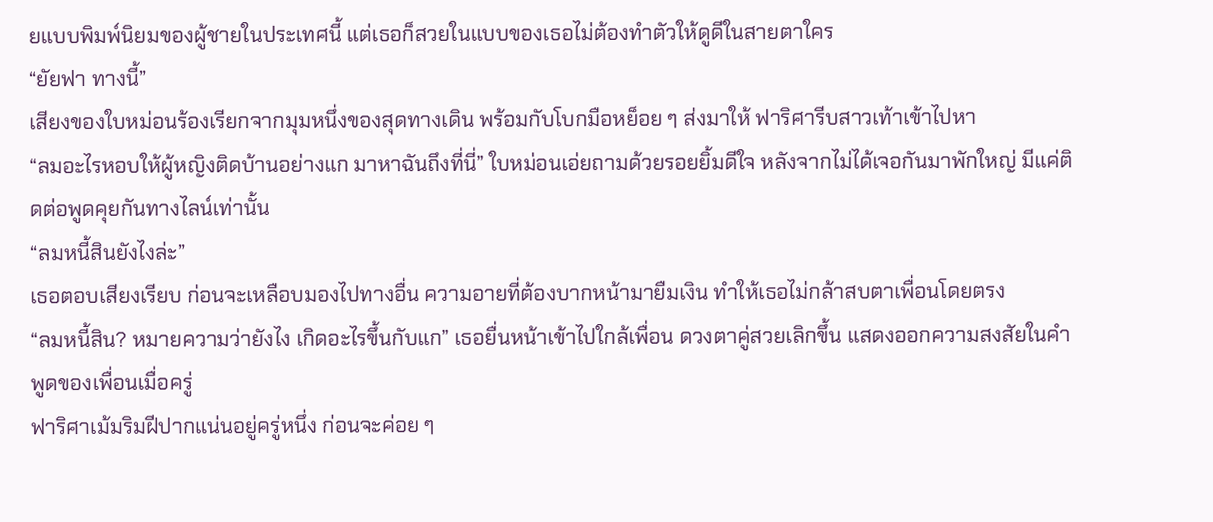ยแบบพิมพ์นิยมของผู้ชายในประเทศนี้ แต่เธอก็สวยในแบบของเธอไม่ต้องทำตัวให้ดูดีในสายตาใคร
“ยัยฟา ทางนี้”
เสียงของใบหม่อนร้องเรียกจากมุมหนึ่งของสุดทางเดิน พร้อมกับโบกมือหย็อย ๆ ส่งมาให้ ฟาริศารีบสาวเท้าเข้าไปหา
“ลมอะไรหอบให้ผู้หญิงติดบ้านอย่างแก มาหาฉันถึงที่นี่” ใบหม่อนเอ่ยถามด้วยรอยยิ้มดีใจ หลังจากไม่ได้เจอกันมาพักใหญ่ มีแค่ติดต่อพูดคุยกันทางไลน์เท่านั้น
“ลมหนี้สินยังไงล่ะ”
เธอตอบเสียงเรียบ ก่อนจะเหลือบมองไปทางอื่น ความอายที่ต้องบากหน้ามายืมเงิน ทำให้เธอไม่กล้าสบตาเพื่อนโดยตรง
“ลมหนี้สิน? หมายความว่ายังไง เกิดอะไรขึ้นกับแก” เธอยื่นหน้าเข้าไปใกล้เพื่อน ดวงตาคู่สวยเลิกขึ้น แสดงออกความสงสัยในคำพูดของเพื่อนเมื่อครู่
ฟาริศาเม้มริมฝีปากแน่นอยู่ครู่หนึ่ง ก่อนจะค่อย ๆ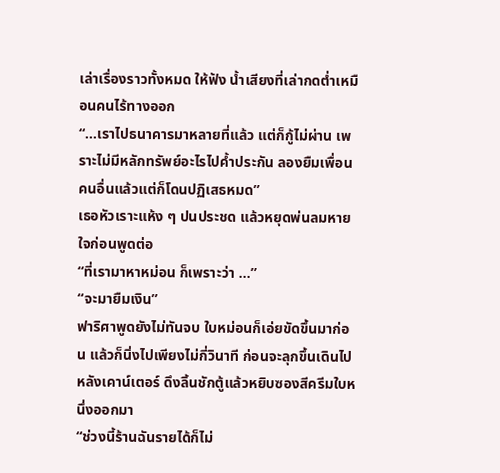เล่าเรื่องราวทั้งหมด ให้ฟัง น้ำเสียงที่เล่ากดต่ำเหมือนคนไร้ทางออก
“...เราไปธนาคารมาหลายที่แล้ว แต่ก็กู้ไม่ผ่าน เพราะไม่มีหลักทรัพย์อะไรไปค้ำประกัน ลองยืมเพื่อนคนอื่นแล้วแต่ก็โดนปฏิเสธหมด”
เธอหัวเราะแห้ง ๆ ปนประชด แล้วหยุดพ่นลมหายใจก่อนพูดต่อ
“ที่เรามาหาหม่อน ก็เพราะว่า ...”
“จะมายืมเงิน”
ฟาริศาพูดยังไม่ทันจบ ใบหม่อนก็เอ่ยขัดขึ้นมาก่อน แล้วก็นิ่งไปเพียงไม่กี่วินาที ก่อนจะลุกขึ้นเดินไปหลังเคาน์เตอร์ ดึงลิ้นชักตู้แล้วหยิบซองสีครีมใบหนึ่งออกมา
“ช่วงนี้ร้านฉันรายได้ก็ไม่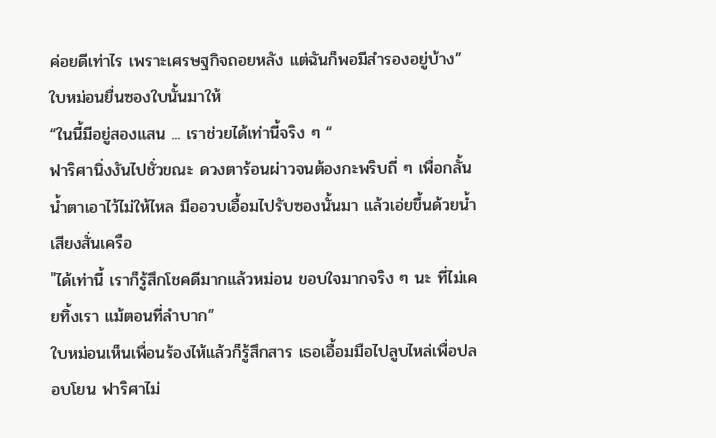ค่อยดีเท่าไร เพราะเศรษฐกิจถอยหลัง แต่ฉันก็พอมีสำรองอยู่บ้าง”
ใบหม่อนยื่นซองใบนั้นมาให้
“ในนี้มีอยู่สองแสน ... เราช่วยได้เท่านี้จริง ๆ “
ฟาริศานิ่งงันไปชั่วขณะ ดวงตาร้อนผ่าวจนต้องกะพริบถี่ ๆ เพื่อกลั้นน้ำตาเอาไว้ไม่ให้ไหล มืออวบเอื้อมไปรับซองนั้นมา แล้วเอ่ยขึ้นด้วยน้ำเสียงสั่นเครือ
"ได้เท่านี้ เราก็รู้สึกโชคดีมากแล้วหม่อน ขอบใจมากจริง ๆ นะ ที่ไม่เคยทิ้งเรา แม้ตอนที่ลำบาก”
ใบหม่อนเห็นเพื่อนร้องไห้แล้วก็รู้สึกสาร เธอเอื้อมมือไปลูบไหล่เพื่อปลอบโยน ฟาริศาไม่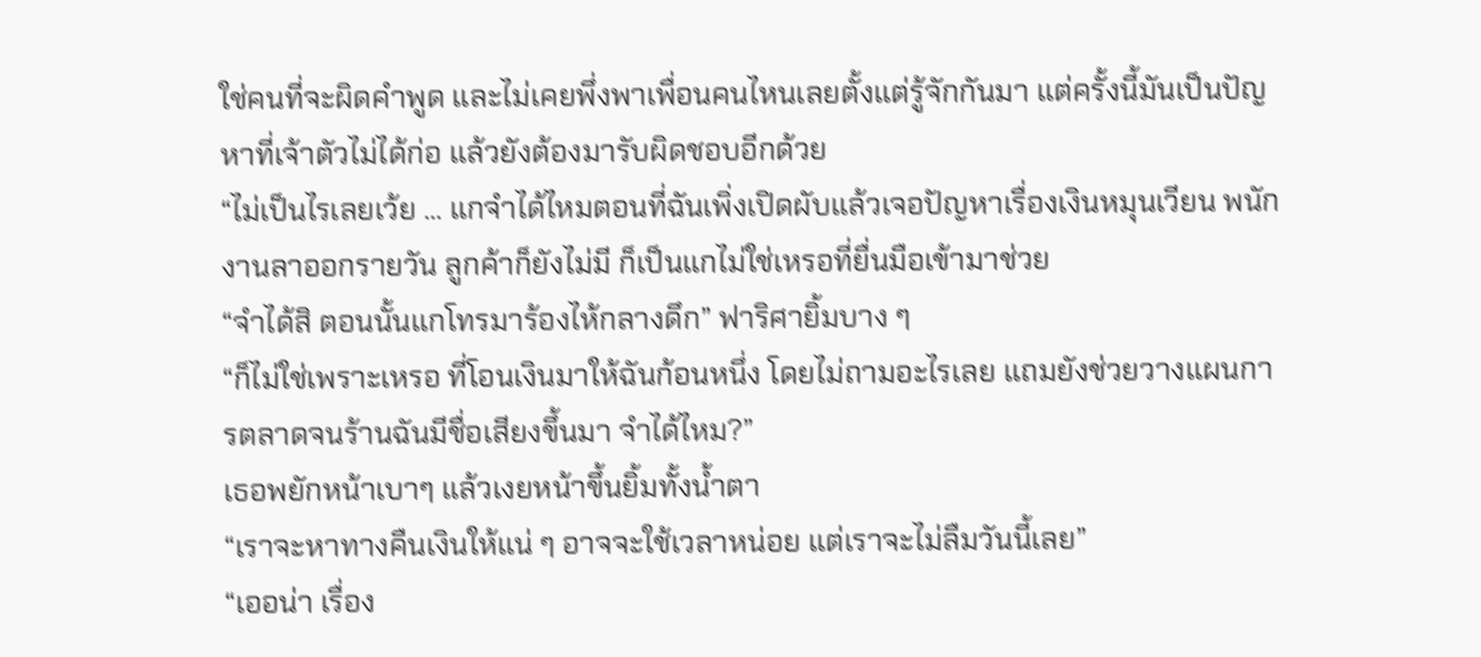ใช่คนที่จะผิดคำพูด และไม่เคยพึ่งพาเพื่อนคนไหนเลยตั้งแต่รู้จักกันมา แต่ครั้งนี้มันเป็นปัญหาที่เจ้าตัวไม่ได้ก่อ แล้วยังต้องมารับผิดชอบอีกด้วย
“ไม่เป็นไรเลยเว้ย ... แกจำได้ไหมตอนที่ฉันเพิ่งเปิดผับแล้วเจอปัญหาเรื่องเงินหมุนเวียน พนักงานลาออกรายวัน ลูกค้าก็ยังไม่มี ก็เป็นแกไม่ใช่เหรอที่ยื่นมือเข้ามาช่วย
“จำได้สิ ตอนนั้นแกโทรมาร้องไห้กลางดึก” ฟาริศายิ้มบาง ๆ
“ก็ไม่ใช่เพราะเหรอ ที่โอนเงินมาให้ฉันก้อนหนึ่ง โดยไม่ถามอะไรเลย แถมยังช่วยวางแผนการตลาดจนร้านฉันมีชื่อเสียงขึ้นมา จำได้ไหม?”
เธอพยักหน้าเบาๆ แล้วเงยหน้าขึ้นยิ้มทั้งน้ำตา
“เราจะหาทางคืนเงินให้แน่ ๆ อาจจะใช้เวลาหน่อย แต่เราจะไม่ลืมวันนี้เลย”
“เออน่า เรื่อง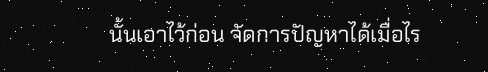นั้นเอาไว้ก่อน จัดการปัญหาได้เมื่อไร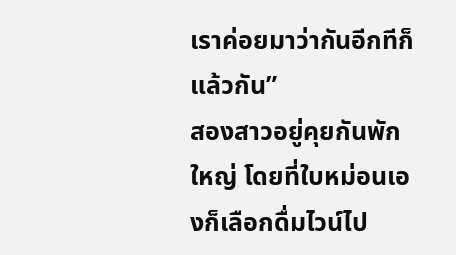เราค่อยมาว่ากันอีกทีก็แล้วกัน”
สองสาวอยู่คุยกันพักใหญ่ โดยที่ใบหม่อนเองก็เลือกดื่มไวน์ไป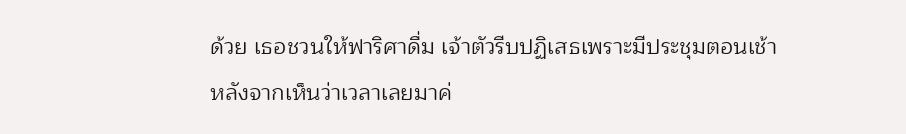ด้วย เธอชวนให้ฟาริศาดื่ม เจ้าตัวรีบปฏิเสธเพราะมีประชุมตอนเช้า
หลังจากเห็นว่าเวลาเลยมาค่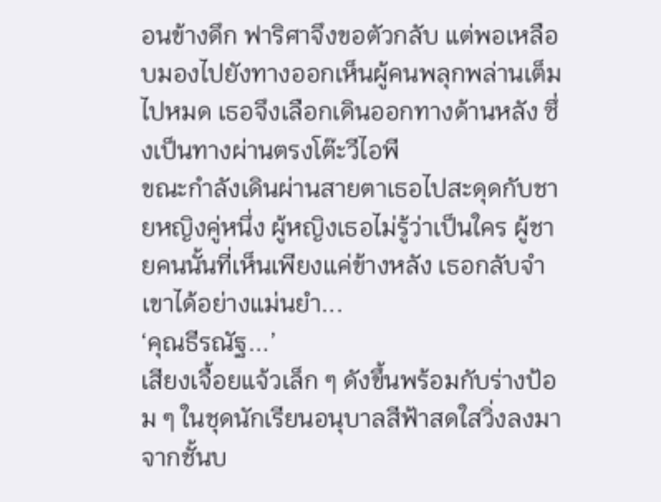อนข้างดึก ฟาริศาจึงขอตัวกลับ แต่พอเหลือบมองไปยังทางออกเห็นผู้คนพลุกพล่านเต็มไปหมด เธอจึงเลือกเดินออกทางด้านหลัง ซึ่งเป็นทางผ่านตรงโต๊ะวีไอพี
ขณะกำลังเดินผ่านสายตาเธอไปสะดุดกับชายหญิงคู่หนึ่ง ผู้หญิงเธอไม่รู้ว่าเป็นใคร ผู้ชายคนนั้นที่เห็นเพียงแค่ข้างหลัง เธอกลับจำเขาได้อย่างแม่นยำ...
‘คุณธีรณัฐ...’
เสียงเจื้อยแจ้วเล็ก ๆ ดังขึ้นพร้อมกับร่างป้อม ๆ ในชุดนักเรียนอนุบาลสีฟ้าสดใสวิ่งลงมาจากชั้นบ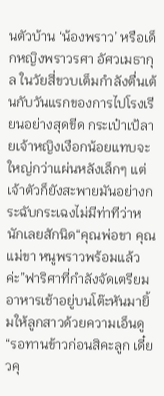นตัวบ้าน ‘น้องพราว’ หรือเด็กหญิงพราวรศา อัศวเมธากุล ในวัยสี่ขวบเต็มกำลังตื่นเต้นกับวันแรกของการไปโรงเรียนอย่างสุดขีด กระเป๋าเป้ลายเจ้าหญิงเงือกน้อยแทบจะใหญ่กว่าแผ่นหลังเล็กๆ แต่เจ้าตัวก็ยังสะพายมันอย่างกระฉับกระเฉงไม่มีท่าทีว่าหนักเลยสักนิด“คุณพ่อขา คุณแม่ขา หนูพราวพร้อมแล้วค่ะ”ฟาริศาที่กำลังจัดเตรียมอาหารเช้าอยู่บนโต๊ะหันมายิ้มให้ลูกสาวด้วยความเอ็นดู “รอทานข้าวก่อนสิคะลูก เดี๋ยวคุ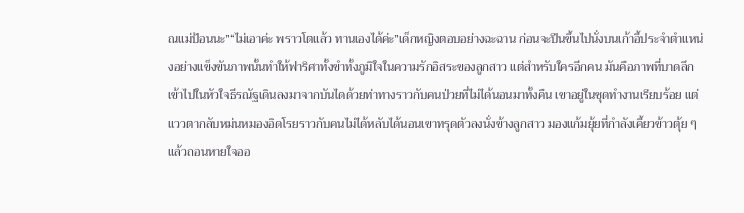ณแม่ป้อนนะ”“ไม่เอาค่ะ พราวโตแล้ว ทานเองได้ค่ะ”เด็กหญิงตอบอย่างฉะฉาน ก่อนจะปีนขึ้นไปนั่งบนเก้าอี้ประจำตำแหน่งอย่างแข็งขันภาพนั้นทำให้ฟาริศาทั้งขำทั้งภูมิใจในความรักอิสระของลูกสาว แต่สำหรับใครอีกคน มันคือภาพที่บาดลึกเข้าไปในหัวใจธีรณัฐเดินลงมาจากบันไดด้วยท่าทางราวกับคนป่วยที่ไม่ได้นอนมาทั้งคืน เขาอยู่ในชุดทำงานเรียบร้อย แต่แววตากลับหม่นหมองอิดโรยราวกับคนไม่ได้หลับได้นอนเขาทรุดตัวลงนั่งข้างลูกสาว มองแก้มยุ้ยที่กำลังเคี้ยวข้าวตุ้ย ๆ แล้วถอนหายใจออ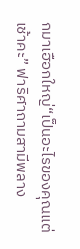กมาเฮือกใหญ่“เป็นอะไรของคุณแต่เช้าคะ” ฟาริศาถามสามีพลาง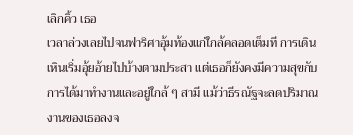เลิกคิ้ว เธอ
เวลาล่วงเลยไปจนฟาริศาอุ้มท้องแก่ใกล้คลอดเต็มที การเดินเหินเริ่มอุ้ยอ้ายไปบ้างตามประสา แต่เธอก็ยังคงมีความสุขกับการได้มาทำงานและอยู่ใกล้ ๆ สามี แม้ว่าธีรณัฐจะลดปริมาณงานของเธอลงจ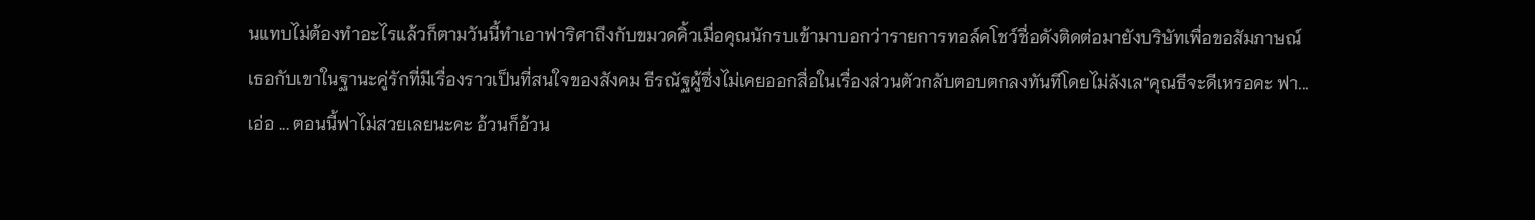นแทบไม่ต้องทำอะไรแล้วก็ตามวันนี้ทำเอาฟาริศาถึงกับขมวดคิ้วเมื่อคุณนักรบเข้ามาบอกว่ารายการทอล์คโชว์ชื่อดังติดต่อมายังบริษัทเพื่อขอสัมภาษณ์เธอกับเขาในฐานะคู่รักที่มีเรื่องราวเป็นที่สนใจของสังคม ธีรณัฐผู้ซึ่งไม่เคยออกสื่อในเรื่องส่วนตัวกลับตอบตกลงทันทีโดยไม่ลังเล“คุณธีจะดีเหรอคะ ฟา... เอ่อ ... ตอนนี้ฟาไม่สวยเลยนะคะ อ้วนก็อ้วน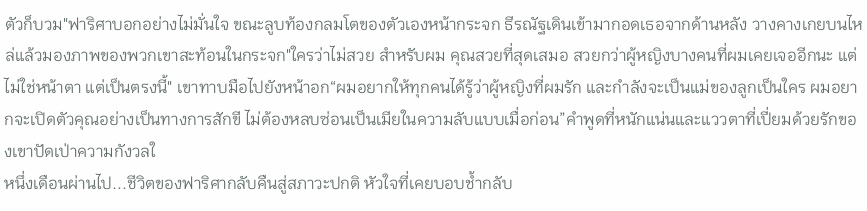ตัวก็บวม"ฟาริศาบอกอย่างไม่มั่นใจ ขณะลูบท้องกลมโตของตัวเองหน้ากระจก ธีรณัฐเดินเข้ามากอดเธอจากด้านหลัง วางคางเกยบนไหล่แล้วมองภาพของพวกเขาสะท้อนในกระจก"ใครว่าไม่สวย สำหรับผม คุณสวยที่สุดเสมอ สวยกว่าผู้หญิงบางคนที่ผมเคยเจออีกนะ แต่ไม่ใช่หน้าตา แต่เป็นตรงนี้" เขาทาบมือไปยังหน้าอก“ผมอยากให้ทุกคนได้รู้ว่าผู้หญิงที่ผมรัก และกำลังจะเป็นแม่ของลูกเป็นใคร ผมอยากจะเปิดตัวคุณอย่างเป็นทางการสักขี ไม่ต้องหลบซ่อนเป็นเมียในความลับแบบเมื่อก่อน”คำพูดที่หนักแน่นและแววตาที่เปี่ยมด้วยรักของเขาปัดเป่าความกังวลใ
หนึ่งเดือนผ่านไป...ชีวิตของฟาริศากลับคืนสู่สภาวะปกติ หัวใจที่เคยบอบช้ำกลับ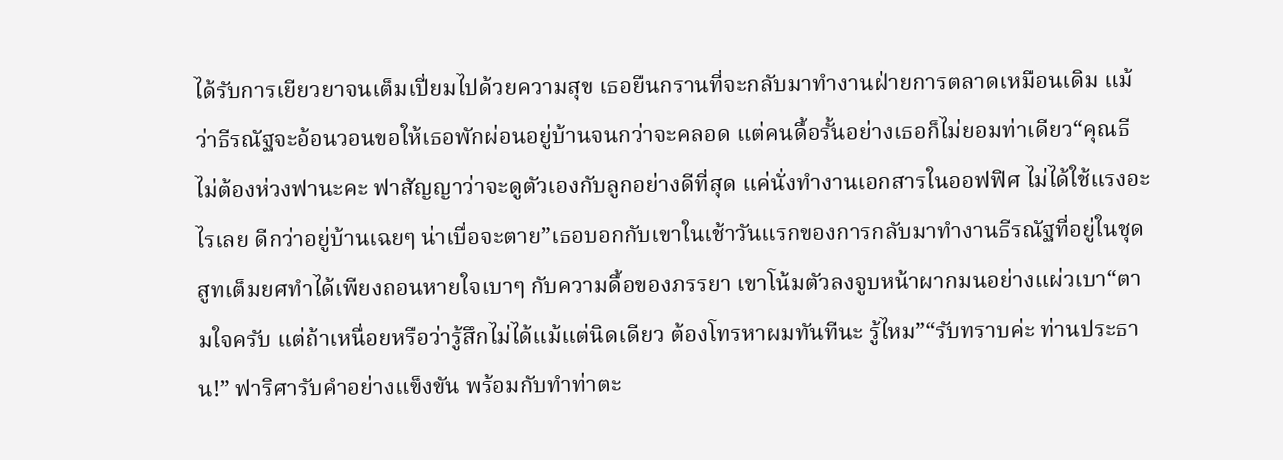ได้รับการเยียวยาจนเต็มเปี่ยมไปด้วยความสุข เธอยืนกรานที่จะกลับมาทำงานฝ่ายการตลาดเหมือนเดิม แม้ว่าธีรณัฐจะอ้อนวอนขอให้เธอพักผ่อนอยู่บ้านจนกว่าจะคลอด แต่คนดื้อรั้นอย่างเธอก็ไม่ยอมท่าเดียว“คุณธีไม่ต้องห่วงฟานะคะ ฟาสัญญาว่าจะดูตัวเองกับลูกอย่างดีที่สุด แค่นั่งทำงานเอกสารในออฟฟิศ ไม่ได้ใช้แรงอะไรเลย ดีกว่าอยู่บ้านเฉยๆ น่าเบื่อจะตาย”เธอบอกกับเขาในเช้าวันแรกของการกลับมาทำงานธีรณัฐที่อยู่ในชุดสูทเต็มยศทำได้เพียงถอนหายใจเบาๆ กับความดื้อของภรรยา เขาโน้มตัวลงจูบหน้าผากมนอย่างแผ่วเบา“ตามใจครับ แต่ถ้าเหนื่อยหรือว่ารู้สึกไม่ได้แม้แต่นิดเดียว ต้องโทรหาผมทันทีนะ รู้ไหม”“รับทราบค่ะ ท่านประธาน!” ฟาริศารับคำอย่างแข็งขัน พร้อมกับทำท่าตะ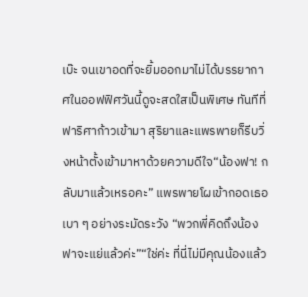เบ๊ะ จนเขาอดที่จะยิ้มออกมาไม่ได้บรรยากาศในออฟฟิศวันนี้ดูจะสดใสเป็นพิเศษ ทันทีที่ฟาริศาก้าวเข้ามา สุริยาและแพรพายก็รีบวิ่งหน้าตั้งเข้ามาหาด้วยความดีใจ“น้องฟา! กลับมาแล้วเหรอคะ” แพรพายโผเข้ากอดเธอเบา ๆ อย่างระมัดระวัง “พวกพี่คิดถึงน้องฟาจะแย่แล้วค่ะ”“ใช่ค่ะ ที่นี่ไม่มีคุณน้องแล้ว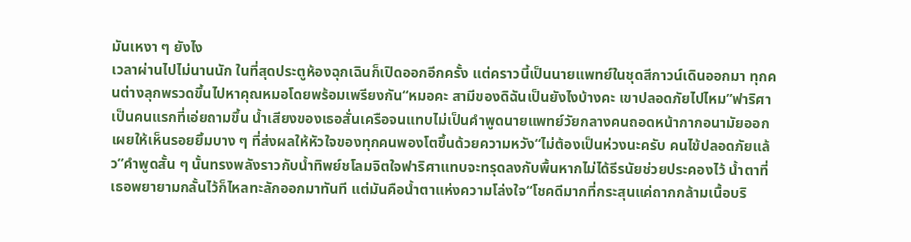มันเหงา ๆ ยังไง
เวลาผ่านไปไม่นานนัก ในที่สุดประตูห้องฉุกเฉินก็เปิดออกอีกครั้ง แต่คราวนี้เป็นนายแพทย์ในชุดสีกาวน์เดินออกมา ทุกคนต่างลุกพรวดขึ้นไปหาคุณหมอโดยพร้อมเพรียงกัน“หมอคะ สามีของดิฉันเป็นยังไงบ้างคะ เขาปลอดภัยไปไหม”ฟาริศาเป็นคนแรกที่เอ่ยถามขึ้น น้ำเสียงของเธอสั่นเครือจนแทบไม่เป็นคำพูดนายแพทย์วัยกลางคนถอดหน้ากากอนามัยออก เผยให้เห็นรอยยิ้มบาง ๆ ที่ส่งผลให้หัวใจของทุกคนพองโตขึ้นด้วยความหวัง“ไม่ต้องเป็นห่วงนะครับ คนไข้ปลอดภัยแล้ว”คำพูดสั้น ๆ นั้นทรงพลังราวกับน้ำทิพย์ชโลมจิตใจฟาริศาแทบจะทรุดลงกับพื้นหากไม่ได้ธีรนัยช่วยประคองไว้ น้ำตาที่เธอพยายามกลั้นไว้ก็ไหลทะลักออกมาทันที แต่มันคือน้ำตาแห่งความโล่งใจ“โชคดีมากที่กระสุนแค่ถากกล้ามเนื้อบริ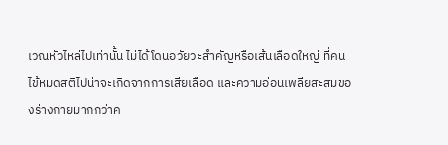เวณหัวไหล่ไปเท่านั้น ไม่ได้โดนอวัยวะสำคัญหรือเส้นเลือดใหญ่ ที่คนไข้หมดสติไปน่าจะเกิดจากการเสียเลือด และความอ่อนเพลียสะสมของร่างกายมากกว่าค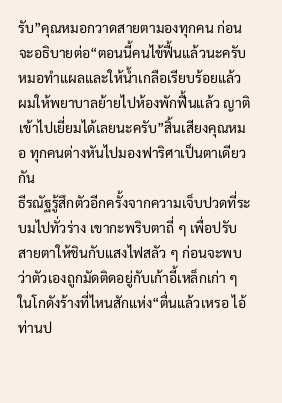รับ”คุณหมอกวาดสายตามองทุกคน ก่อนจะอธิบายต่อ“ตอนนี้คนไข้ฟื้นแล้วนะครับ หมอทำแผลและให้น้ำเกลือเรียบร้อยแล้ว ผมให้พยาบาลย้ายไปห้องพักฟื้นแล้ว ญาติเข้าไปเยี่ยมได้เลยนะครับ”สิ้นเสียงคุณหมอ ทุกคนต่างหันไปมองฟาริศาเป็นตาเดียวกัน
ธีรณัฐรู้สึกตัวอีกครั้งจากความเจ็บปวดที่ระบมไปทั่วร่าง เขากะพริบตาถี่ ๆ เพื่อปรับสายตาให้ชินกับแสงไฟสลัว ๆ ก่อนจะพบว่าตัวเองถูกมัดติดอยู่กับเก้าอี้เหล็กเก่า ๆ ในโกดังร้างที่ไหนสักแห่ง“ตื่นแล้วเหรอ ไอ้ท่านป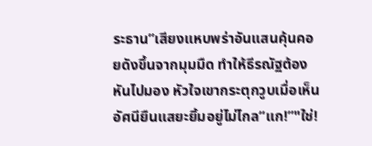ระธาน”เสียงแหบพร่าอันแสนคุ้นคอยดังขึ้นจากมุมมืด ทำให้ธีรณัฐต้องหันไปมอง หัวใจเขากระตุกวูบเมื่อเห็นอัศนียืนแสยะยิ้มอยู่ไม่ไกล“แก!”"ใช่!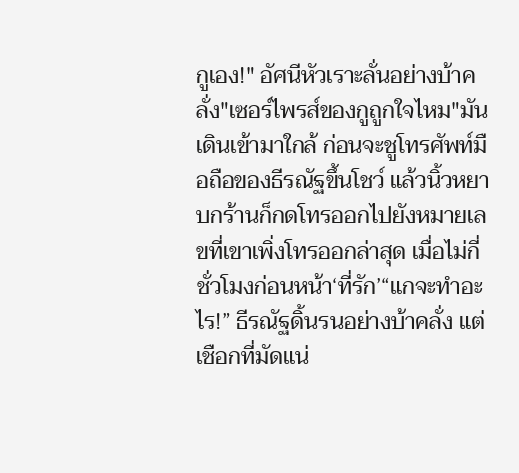กูเอง!" อัศนีหัวเราะลั่นอย่างบ้าคลั่ง"เซอร์ไพรส์ของกูถูกใจไหม"มันเดินเข้ามาใกล้ ก่อนจะชูโทรศัพท์มือถือของธีรณัฐขึ้นโชว์ แล้วนิ้วหยาบกร้านก็กดโทรออกไปยังหมายเลขที่เขาเพิ่งโทรออกล่าสุด เมื่อไม่กี่ชั่วโมงก่อนหน้า‘ที่รัก’“แกจะทำอะไร!” ธีรณัฐดิ้นรนอย่างบ้าคลั่ง แต่เชือกที่มัดแน่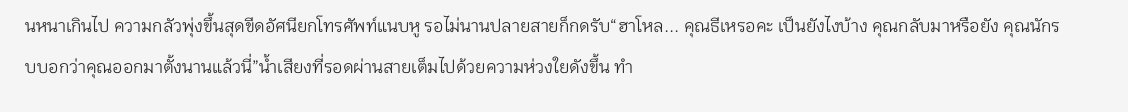นหนาเกินไป ความกลัวพุ่งขึ้นสุดขีดอัศนียกโทรศัพท์แนบหู รอไม่นานปลายสายก็กดรับ“ฮาโหล... คุณธีเหรอคะ เป็นยังไงบ้าง คุณกลับมาหรือยัง คุณนักรบบอกว่าคุณออกมาตั้งนานแล้วนี่”น้ำเสียงที่รอดผ่านสายเต็มไปด้วยความห่วงใยดังขึ้น ทำ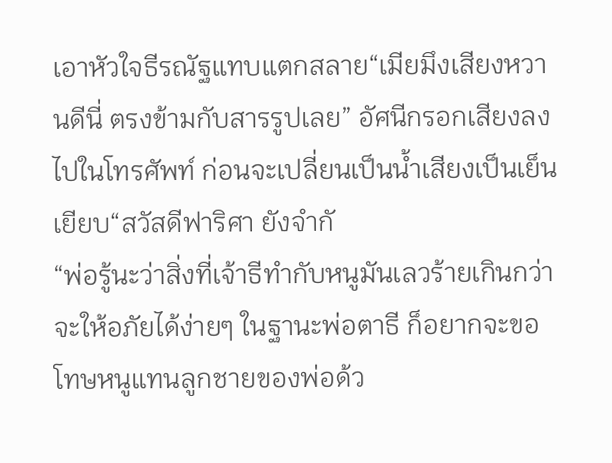เอาหัวใจธีรณัฐแทบแตกสลาย“เมียมึงเสียงหวานดีนี่ ตรงข้ามกับสารรูปเลย” อัศนีกรอกเสียงลงไปในโทรศัพท์ ก่อนจะเปลี่ยนเป็นน้ำเสียงเป็นเย็นเยียบ“สวัสดีฟาริศา ยังจำกั
“พ่อรู้นะว่าสิ่งที่เจ้าธีทำกับหนูมันเลวร้ายเกินกว่าจะให้อภัยได้ง่ายๆ ในฐานะพ่อตาธี ก็อยากจะขอโทษหนูแทนลูกชายของพ่อด้ว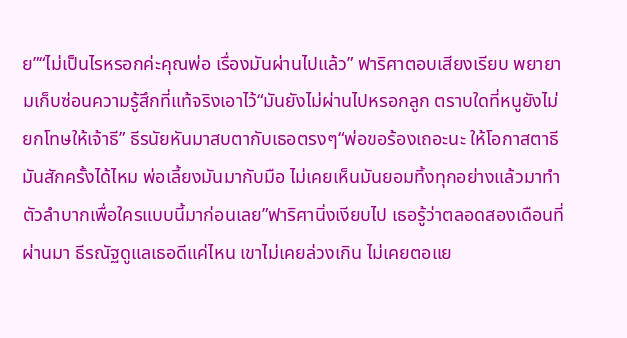ย”“ไม่เป็นไรหรอกค่ะคุณพ่อ เรื่องมันผ่านไปแล้ว” ฟาริศาตอบเสียงเรียบ พยายามเก็บซ่อนความรู้สึกที่แท้จริงเอาไว้“มันยังไม่ผ่านไปหรอกลูก ตราบใดที่หนูยังไม่ยกโทษให้เจ้าธี” ธีรนัยหันมาสบตากับเธอตรงๆ“พ่อขอร้องเถอะนะ ให้โอกาสตาธีมันสักครั้งได้ไหม พ่อเลี้ยงมันมากับมือ ไม่เคยเห็นมันยอมทิ้งทุกอย่างแล้วมาทำตัวลำบากเพื่อใครแบบนี้มาก่อนเลย”ฟาริศานิ่งเงียบไป เธอรู้ว่าตลอดสองเดือนที่ผ่านมา ธีรณัฐดูแลเธอดีแค่ไหน เขาไม่เคยล่วงเกิน ไม่เคยตอแย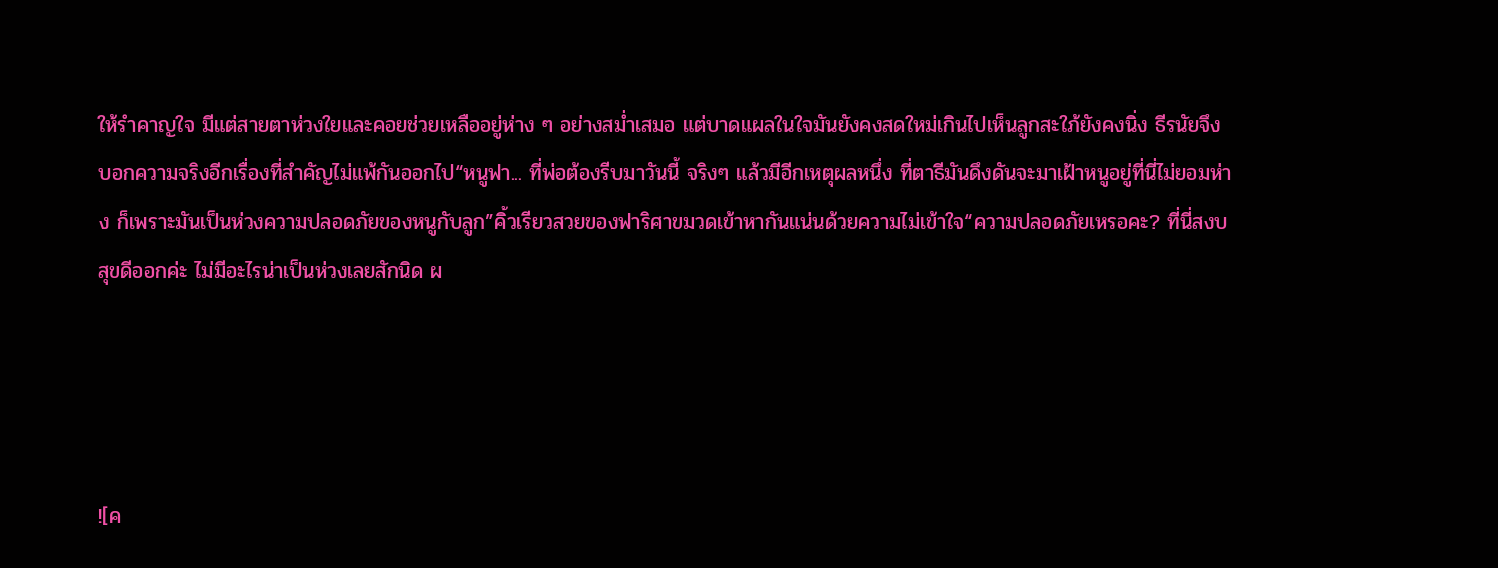ให้รำคาญใจ มีแต่สายตาห่วงใยและคอยช่วยเหลืออยู่ห่าง ๆ อย่างสม่ำเสมอ แต่บาดแผลในใจมันยังคงสดใหม่เกินไปเห็นลูกสะใภ้ยังคงนิ่ง ธีรนัยจึงบอกความจริงอีกเรื่องที่สำคัญไม่แพ้กันออกไป“หนูฟา... ที่พ่อต้องรีบมาวันนี้ จริงๆ แล้วมีอีกเหตุผลหนึ่ง ที่ตาธีมันดึงดันจะมาเฝ้าหนูอยู่ที่นี่ไม่ยอมห่าง ก็เพราะมันเป็นห่วงความปลอดภัยของหนูกับลูก”คิ้วเรียวสวยของฟาริศาขมวดเข้าหากันแน่นด้วยความไม่เข้าใจ“ความปลอดภัยเหรอคะ? ที่นี่สงบสุขดีออกค่ะ ไม่มีอะไรน่าเป็นห่วงเลยสักนิด ผ




![ค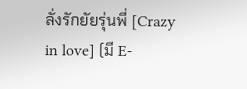ลั่งรักยัยรุ่นพี่ [Crazy in love] (มี E-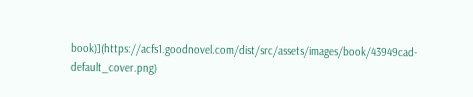book)](https://acfs1.goodnovel.com/dist/src/assets/images/book/43949cad-default_cover.png)